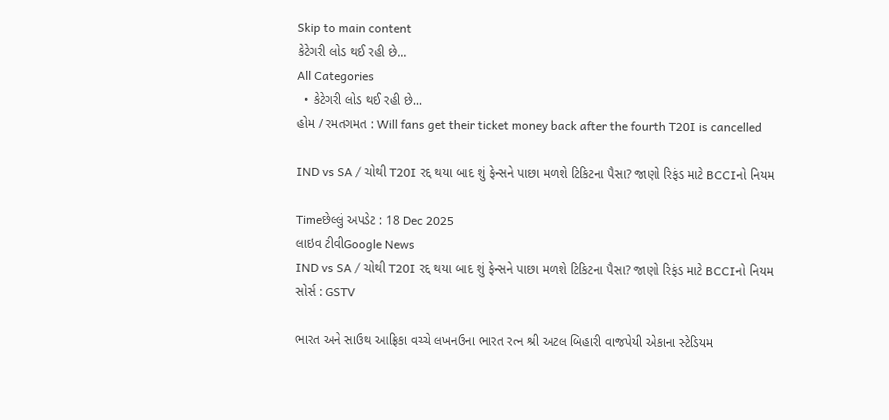Skip to main content
કેટેગરી લોડ થઈ રહી છે...
All Categories
  • કેટેગરી લોડ થઈ રહી છે...
હોમ / રમતગમત : Will fans get their ticket money back after the fourth T20I is cancelled

IND vs SA / ચોથી T20I રદ્દ થયા બાદ શું ફેન્સને પાછા મળશે ટિકિટના પૈસા? જાણો રિફંડ માટે BCCIનો નિયમ

Timeછેલ્લું અપડેટ : 18 Dec 2025
લાઇવ ટીવીGoogle News
IND vs SA / ચોથી T20I રદ્દ થયા બાદ શું ફેન્સને પાછા મળશે ટિકિટના પૈસા? જાણો રિફંડ માટે BCCIનો નિયમ
સોર્સ : GSTV

ભારત અને સાઉથ આફ્રિકા વચ્ચે લખનઉના ભારત રત્ન શ્રી અટલ બિહારી વાજપેયી એકાના સ્ટેડિયમ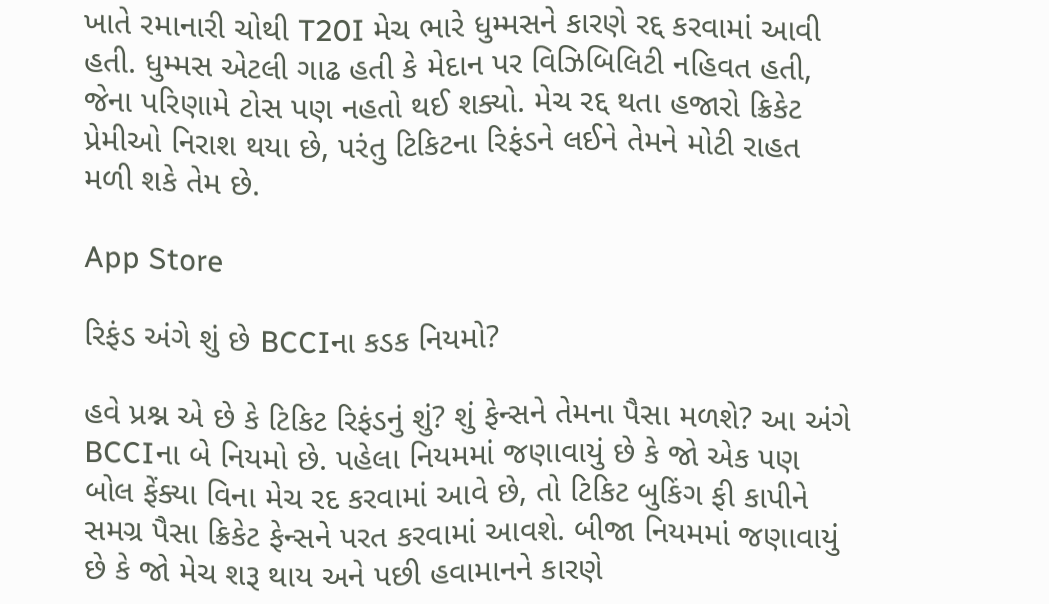ખાતે રમાનારી ચોથી T20I મેચ ભારે ધુમ્મસને કારણે રદ્દ કરવામાં આવી હતી. ધુમ્મસ એટલી ગાઢ હતી કે મેદાન પર વિઝિબિલિટી નહિવત હતી, જેના પરિણામે ટોસ પણ નહતો થઈ શક્યો. મેચ રદ્દ થતા હજારો ક્રિકેટ પ્રેમીઓ નિરાશ થયા છે, પરંતુ ટિકિટના રિફંડને લઈને તેમને મોટી રાહત મળી શકે તેમ છે.

App Store

રિફંડ અંગે શું છે BCCIના કડક નિયમો?

હવે પ્રશ્ન એ છે કે ટિકિટ રિફંડનું શું? શું ફેન્સને તેમના પૈસા મળશે? આ અંગે BCCIના બે નિયમો છે. પહેલા નિયમમાં જણાવાયું છે કે જો એક પણ બોલ ફેંક્યા વિના મેચ રદ કરવામાં આવે છે, તો ટિકિટ બુકિંગ ફી કાપીને સમગ્ર પૈસા ક્રિકેટ ફેન્સને પરત કરવામાં આવશે. બીજા નિયમમાં જણાવાયું છે કે જો મેચ શરૂ થાય અને પછી હવામાનને કારણે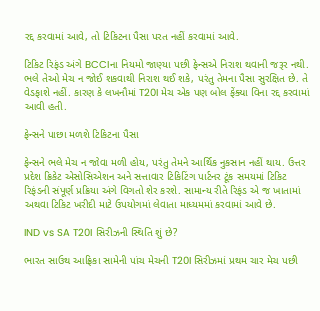રદ્દ કરવામાં આવે, તો ટિકિટના પૈસા પરત નહીં કરવામાં આવે.

ટિકિટ રિફંડ અંગે BCCIના નિયમો જાણ્યા પછી ફેન્સએ નિરાશ થવાની જરૂર નથી. ભલે તેઓ મેચ ન જોઈ શકવાથી નિરાશ થઈ શકે, પરંતુ તેમના પૈસા સુરક્ષિત છે. તે વેડફાશે નહીં. કારણ કે લખનૌમાં T20I મેચ એક પણ બોલ ફેંક્યા વિના રદ્દ કરવામાં આવી હતી.

ફેન્સને પાછા મળશે ટિકિટના પૈસા

ફેન્સને ભલે મેચ ન જોવા મળી હોય, પરંતુ તેમને આર્થિક નુકસાન નહીં થાય. ઉત્તર પ્રદેશ ક્રિકેટ એસોસિએશન અને સત્તાવાર ટિકિટિંગ પાર્ટનર ટૂંક સમયમાં ટિકિટ રિફંડની સંપૂર્ણ પ્રક્રિયા અંગે વિગતો શેર કરશે. સામાન્ય રીતે રિફંડ એ જ ખાતામાં અથવા ટિકિટ ખરીદી માટે ઉપયોગમાં લેવાતા માધ્યમમાં કરવામાં આવે છે.

IND vs SA T20I સિરીઝની સ્થિતિ શું છે?

ભારત સાઉથ આફ્રિકા સામેની પાંચ મેચની T20I સિરીઝમાં પ્રથમ ચાર મેચ પછી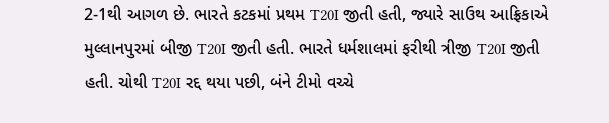2-1થી આગળ છે. ભારતે કટકમાં પ્રથમ T20I જીતી હતી, જ્યારે સાઉથ આફ્રિકાએ મુલ્લાનપુરમાં બીજી T20I જીતી હતી. ભારતે ધર્મશાલમાં ફરીથી ત્રીજી T20I જીતી હતી. ચોથી T20I રદ્દ થયા પછી, બંને ટીમો વચ્ચે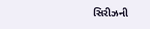સિરીઝની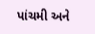પાંચમી અને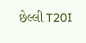છેલ્લી T20I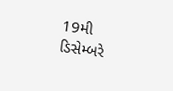19મી ડિસેમ્બરે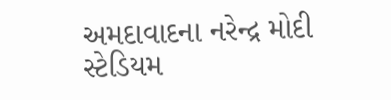અમદાવાદના નરેન્દ્ર મોદી સ્ટેડિયમ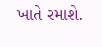ખાતે રમાશે.